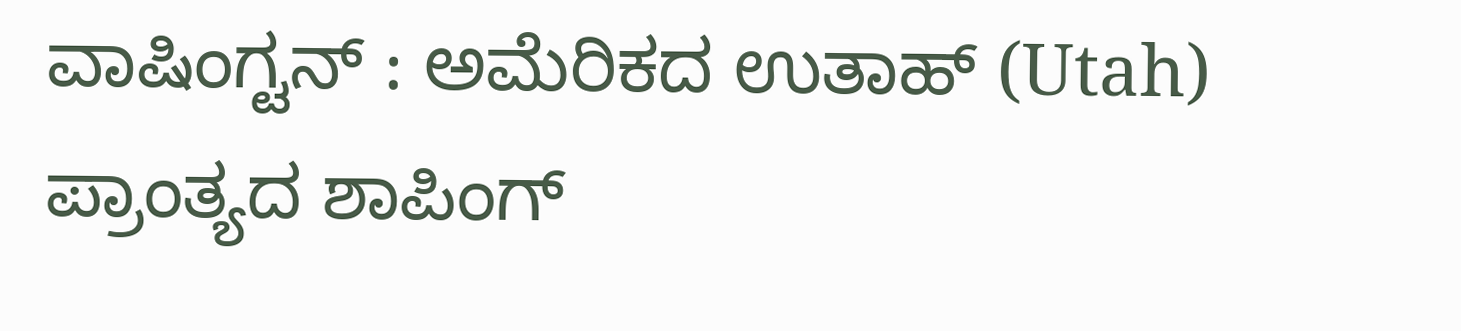ವಾಷಿಂಗ್ಟನ್ : ಅಮೆರಿಕದ ಉತಾಹ್ (Utah) ಪ್ರಾಂತ್ಯದ ಶಾಪಿಂಗ್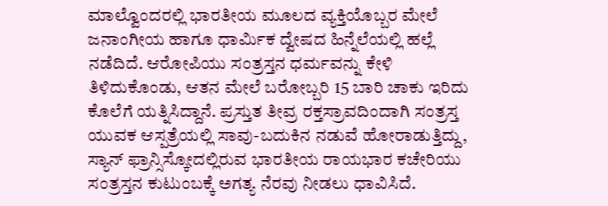ಮಾಲ್ವೊಂದರಲ್ಲಿ ಭಾರತೀಯ ಮೂಲದ ವ್ಯಕ್ತಿಯೊಬ್ಬರ ಮೇಲೆ ಜನಾಂಗೀಯ ಹಾಗೂ ಧಾರ್ಮಿಕ ದ್ವೇಷದ ಹಿನ್ನೆಲೆಯಲ್ಲಿ ಹಲ್ಲೆ ನಡೆದಿದೆ. ಆರೋಪಿಯು ಸಂತ್ರಸ್ತನ ಧರ್ಮವನ್ನು ಕೇಳಿ ತಿಳಿದುಕೊಂಡು, ಆತನ ಮೇಲೆ ಬರೋಬ್ಬರಿ 15 ಬಾರಿ ಚಾಕು ಇರಿದು ಕೊಲೆಗೆ ಯತ್ನಿಸಿದ್ದಾನೆ. ಪ್ರಸ್ತುತ ತೀವ್ರ ರಕ್ತಸ್ರಾವದಿಂದಾಗಿ ಸಂತ್ರಸ್ತ ಯುವಕ ಆಸ್ಪತ್ರೆಯಲ್ಲಿ ಸಾವು-ಬದುಕಿನ ನಡುವೆ ಹೋರಾಡುತ್ತಿದ್ದು, ಸ್ಯಾನ್ ಫ್ರಾನ್ಸಿಸ್ಕೋದಲ್ಲಿರುವ ಭಾರತೀಯ ರಾಯಭಾರ ಕಚೇರಿಯು ಸಂತ್ರಸ್ತನ ಕುಟುಂಬಕ್ಕೆ ಅಗತ್ಯ ನೆರವು ನೀಡಲು ಧಾವಿಸಿದೆ.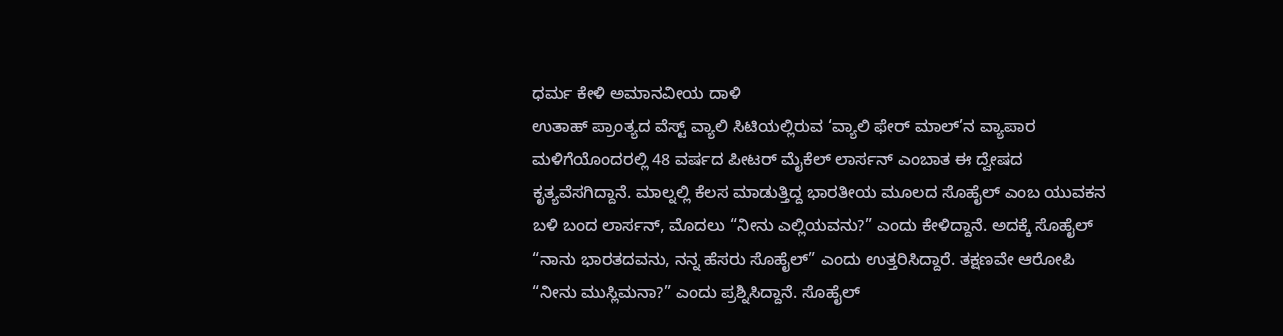ಧರ್ಮ ಕೇಳಿ ಅಮಾನವೀಯ ದಾಳಿ
ಉತಾಹ್ ಪ್ರಾಂತ್ಯದ ವೆಸ್ಟ್ ವ್ಯಾಲಿ ಸಿಟಿಯಲ್ಲಿರುವ ‘ವ್ಯಾಲಿ ಫೇರ್ ಮಾಲ್’ನ ವ್ಯಾಪಾರ ಮಳಿಗೆಯೊಂದರಲ್ಲಿ 48 ವರ್ಷದ ಪೀಟರ್ ಮೈಕೆಲ್ ಲಾರ್ಸನ್ ಎಂಬಾತ ಈ ದ್ವೇಷದ ಕೃತ್ಯವೆಸಗಿದ್ದಾನೆ. ಮಾಲ್ನಲ್ಲಿ ಕೆಲಸ ಮಾಡುತ್ತಿದ್ದ ಭಾರತೀಯ ಮೂಲದ ಸೊಹೈಲ್ ಎಂಬ ಯುವಕನ ಬಳಿ ಬಂದ ಲಾರ್ಸನ್, ಮೊದಲು “ನೀನು ಎಲ್ಲಿಯವನು?” ಎಂದು ಕೇಳಿದ್ದಾನೆ. ಅದಕ್ಕೆ ಸೊಹೈಲ್ “ನಾನು ಭಾರತದವನು, ನನ್ನ ಹೆಸರು ಸೊಹೈಲ್” ಎಂದು ಉತ್ತರಿಸಿದ್ದಾರೆ. ತಕ್ಷಣವೇ ಆರೋಪಿ “ನೀನು ಮುಸ್ಲಿಮನಾ?” ಎಂದು ಪ್ರಶ್ನಿಸಿದ್ದಾನೆ. ಸೊಹೈಲ್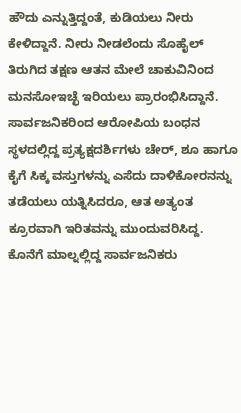ಹೌದು ಎನ್ನುತ್ತಿದ್ದಂತೆ, ಕುಡಿಯಲು ನೀರು ಕೇಳಿದ್ದಾನೆ. ನೀರು ನೀಡಲೆಂದು ಸೊಹೈಲ್ ತಿರುಗಿದ ತಕ್ಷಣ ಆತನ ಮೇಲೆ ಚಾಕುವಿನಿಂದ ಮನಸೋಇಚ್ಛೆ ಇರಿಯಲು ಪ್ರಾರಂಭಿಸಿದ್ದಾನೆ.
ಸಾರ್ವಜನಿಕರಿಂದ ಆರೋಪಿಯ ಬಂಧನ
ಸ್ಥಳದಲ್ಲಿದ್ದ ಪ್ರತ್ಯಕ್ಷದರ್ಶಿಗಳು ಚೇರ್, ಶೂ ಹಾಗೂ ಕೈಗೆ ಸಿಕ್ಕ ವಸ್ತುಗಳನ್ನು ಎಸೆದು ದಾಳಿಕೋರನನ್ನು ತಡೆಯಲು ಯತ್ನಿಸಿದರೂ, ಆತ ಅತ್ಯಂತ ಕ್ರೂರವಾಗಿ ಇರಿತವನ್ನು ಮುಂದುವರಿಸಿದ್ದ. ಕೊನೆಗೆ ಮಾಲ್ನಲ್ಲಿದ್ದ ಸಾರ್ವಜನಿಕರು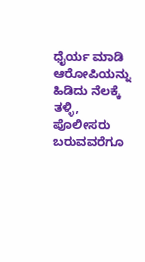ಧೈರ್ಯ ಮಾಡಿ ಆರೋಪಿಯನ್ನು ಹಿಡಿದು ನೆಲಕ್ಕೆ ತಳ್ಳಿ, ಪೊಲೀಸರು ಬರುವವರೆಗೂ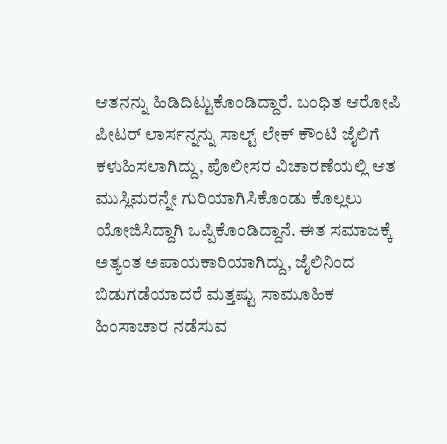ಆತನನ್ನು ಹಿಡಿದಿಟ್ಟುಕೊಂಡಿದ್ದಾರೆ. ಬಂಧಿತ ಆರೋಪಿ ಪೀಟರ್ ಲಾರ್ಸನ್ನನ್ನು ಸಾಲ್ಟ್ ಲೇಕ್ ಕೌಂಟಿ ಜೈಲಿಗೆ ಕಳುಹಿಸಲಾಗಿದ್ದು, ಪೊಲೀಸರ ವಿಚಾರಣೆಯಲ್ಲಿ ಆತ ಮುಸ್ಲಿಮರನ್ನೇ ಗುರಿಯಾಗಿಸಿಕೊಂಡು ಕೊಲ್ಲಲು ಯೋಜಿಸಿದ್ದಾಗಿ ಒಪ್ಪಿಕೊಂಡಿದ್ದಾನೆ. ಈತ ಸಮಾಜಕ್ಕೆ ಅತ್ಯಂತ ಅಪಾಯಕಾರಿಯಾಗಿದ್ದು, ಜೈಲಿನಿಂದ ಬಿಡುಗಡೆಯಾದರೆ ಮತ್ತಷ್ಟು ಸಾಮೂಹಿಕ ಹಿಂಸಾಚಾರ ನಡೆಸುವ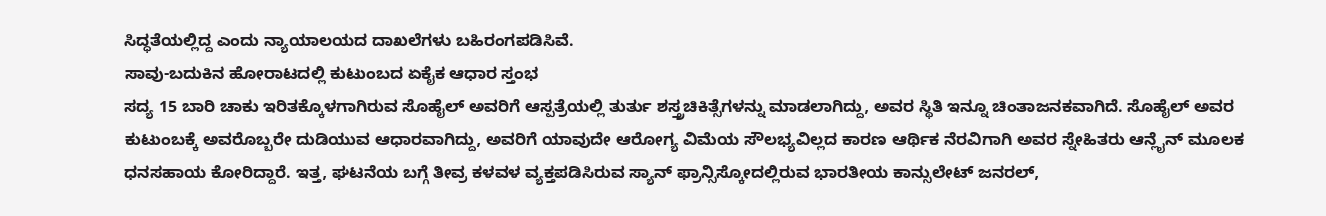ಸಿದ್ಧತೆಯಲ್ಲಿದ್ದ ಎಂದು ನ್ಯಾಯಾಲಯದ ದಾಖಲೆಗಳು ಬಹಿರಂಗಪಡಿಸಿವೆ.
ಸಾವು-ಬದುಕಿನ ಹೋರಾಟದಲ್ಲಿ ಕುಟುಂಬದ ಏಕೈಕ ಆಧಾರ ಸ್ತಂಭ
ಸದ್ಯ 15 ಬಾರಿ ಚಾಕು ಇರಿತಕ್ಕೊಳಗಾಗಿರುವ ಸೊಹೈಲ್ ಅವರಿಗೆ ಆಸ್ಪತ್ರೆಯಲ್ಲಿ ತುರ್ತು ಶಸ್ತ್ರಚಿಕಿತ್ಸೆಗಳನ್ನು ಮಾಡಲಾಗಿದ್ದು, ಅವರ ಸ್ಥಿತಿ ಇನ್ನೂ ಚಿಂತಾಜನಕವಾಗಿದೆ. ಸೊಹೈಲ್ ಅವರ ಕುಟುಂಬಕ್ಕೆ ಅವರೊಬ್ಬರೇ ದುಡಿಯುವ ಆಧಾರವಾಗಿದ್ದು, ಅವರಿಗೆ ಯಾವುದೇ ಆರೋಗ್ಯ ವಿಮೆಯ ಸೌಲಭ್ಯವಿಲ್ಲದ ಕಾರಣ ಆರ್ಥಿಕ ನೆರವಿಗಾಗಿ ಅವರ ಸ್ನೇಹಿತರು ಆನ್ಲೈನ್ ಮೂಲಕ ಧನಸಹಾಯ ಕೋರಿದ್ದಾರೆ. ಇತ್ತ, ಘಟನೆಯ ಬಗ್ಗೆ ತೀವ್ರ ಕಳವಳ ವ್ಯಕ್ತಪಡಿಸಿರುವ ಸ್ಯಾನ್ ಫ್ರಾನ್ಸಿಸ್ಕೋದಲ್ಲಿರುವ ಭಾರತೀಯ ಕಾನ್ಸುಲೇಟ್ ಜನರಲ್,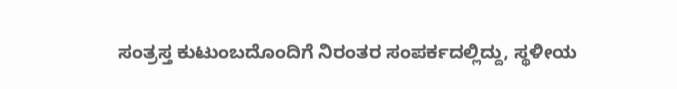ಸಂತ್ರಸ್ತ ಕುಟುಂಬದೊಂದಿಗೆ ನಿರಂತರ ಸಂಪರ್ಕದಲ್ಲಿದ್ದು, ಸ್ಥಳೀಯ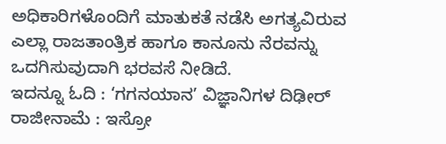ಅಧಿಕಾರಿಗಳೊಂದಿಗೆ ಮಾತುಕತೆ ನಡೆಸಿ ಅಗತ್ಯವಿರುವ ಎಲ್ಲಾ ರಾಜತಾಂತ್ರಿಕ ಹಾಗೂ ಕಾನೂನು ನೆರವನ್ನು ಒದಗಿಸುವುದಾಗಿ ಭರವಸೆ ನೀಡಿದೆ.
ಇದನ್ನೂ ಓದಿ : ‘ಗಗನಯಾನ’ ವಿಜ್ಞಾನಿಗಳ ದಿಢೀರ್ ರಾಜೀನಾಮೆ : ಇಸ್ರೋ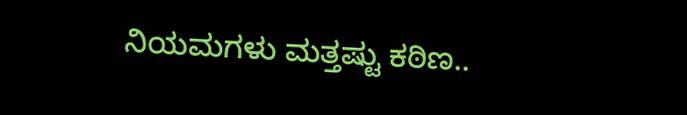ನಿಯಮಗಳು ಮತ್ತಷ್ಟು ಕಠಿಣ..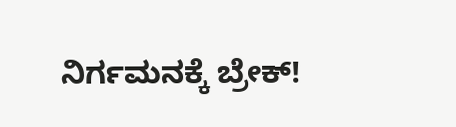ನಿರ್ಗಮನಕ್ಕೆ ಬ್ರೇಕ್!